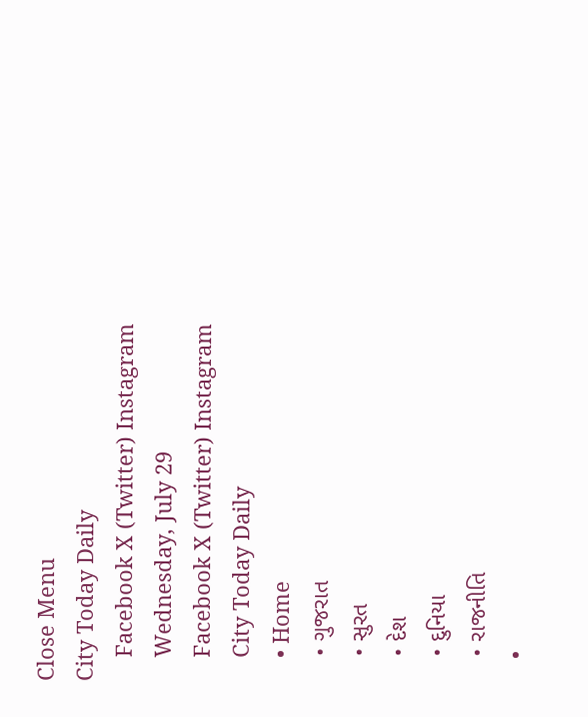Close Menu
City Today Daily
    Facebook X (Twitter) Instagram
    Wednesday, July 29
    Facebook X (Twitter) Instagram
    City Today Daily
    • Home
    • ગુજરાત
    • સુરત
    • દેશ
    • દુનિયા
    • રાજનીતિ
    •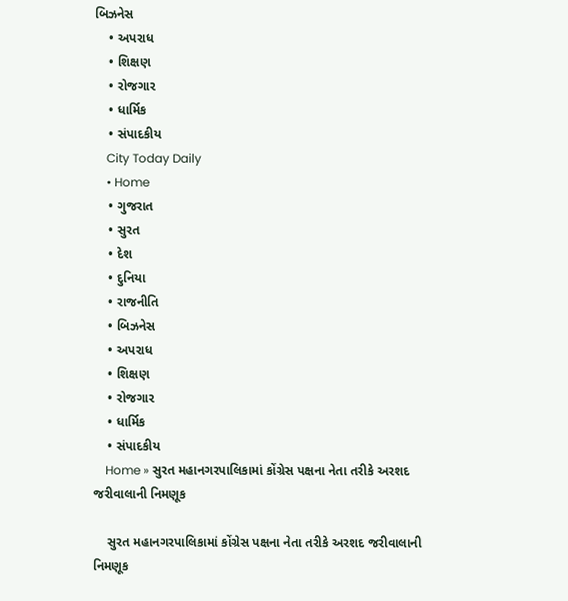બિઝનેસ
    • અપરાધ
    • શિક્ષણ
    • રોજગાર
    • ધાર્મિક
    • સંપાદકીય
    City Today Daily
    • Home
    • ગુજરાત
    • સુરત
    • દેશ
    • દુનિયા
    • રાજનીતિ
    • બિઝનેસ
    • અપરાધ
    • શિક્ષણ
    • રોજગાર
    • ધાર્મિક
    • સંપાદકીય
    Home » સુરત મહાનગરપાલિકામાં કોંગ્રેસ પક્ષના નેતા તરીકે અરશદ જરીવાલાની નિમણૂક

    સુરત મહાનગરપાલિકામાં કોંગ્રેસ પક્ષના નેતા તરીકે અરશદ જરીવાલાની નિમણૂક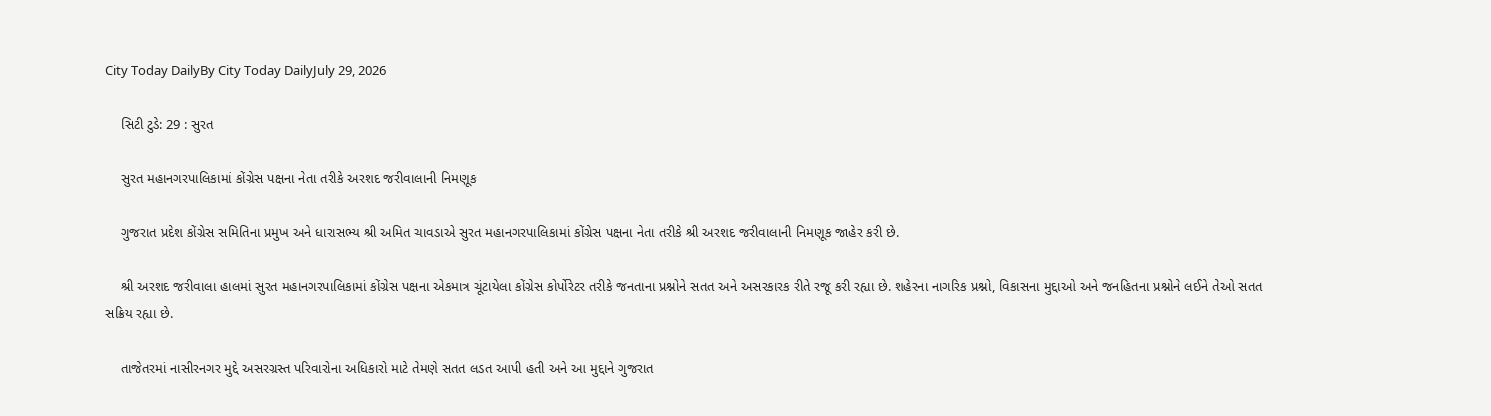City Today DailyBy City Today DailyJuly 29, 2026

    સિટી ટુડે: 29 : સુરત

    સુરત મહાનગરપાલિકામાં કોંગ્રેસ પક્ષના નેતા તરીકે અરશદ જરીવાલાની નિમણૂક

    ગુજરાત પ્રદેશ કોંગ્રેસ સમિતિના પ્રમુખ અને ધારાસભ્ય શ્રી અમિત ચાવડાએ સુરત મહાનગરપાલિકામાં કોંગ્રેસ પક્ષના નેતા તરીકે શ્રી અરશદ જરીવાલાની નિમણૂક જાહેર કરી છે.

    શ્રી અરશદ જરીવાલા હાલમાં સુરત મહાનગરપાલિકામાં કોંગ્રેસ પક્ષના એકમાત્ર ચૂંટાયેલા કોંગ્રેસ કોર્પોરેટર તરીકે જનતાના પ્રશ્નોને સતત અને અસરકારક રીતે રજૂ કરી રહ્યા છે. શહેરના નાગરિક પ્રશ્નો, વિકાસના મુદ્દાઓ અને જનહિતના પ્રશ્નોને લઈને તેઓ સતત સક્રિય રહ્યા છે.

    તાજેતરમાં નાસીરનગર મુદ્દે અસરગ્રસ્ત પરિવારોના અધિકારો માટે તેમણે સતત લડત આપી હતી અને આ મુદ્દાને ગુજરાત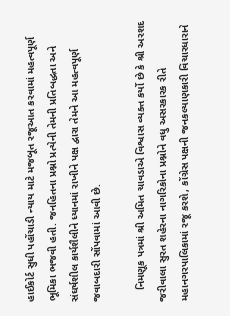હાઈકોર્ટ સુધી પહોંચાડી ન્યાય માટે મજબૂત રજૂઆત કરવામાં મહત્વપૂર્ણ ભૂમિકા ભજવી હતી. જનહિતના પ્રશ્નો પ્રત્યેની તેમની પ્રતિબદ્ધતા અને સંઘર્ષશીલ કાર્યશૈલીને ધ્યાનમાં રાખીને પક્ષ દ્વારા તેમને આ મહત્વપૂર્ણ જવાબદારી સોંપવામાં આવી છે.

    નિમણૂક પત્રમાં શ્રી અમિત ચાવડાએ વિશ્વાસ વ્યક્ત કર્યો છે કે શ્રી અરશદ જરીવાલા સુરત શહેરના નાગરિકોના પ્રશ્નોને વધુ અસરકારક રીતે મહાનગરપાલિકામાં રજૂ કરશે, કોંગ્રેસ પક્ષની જનકલ્યાણકારી વિચારધારાને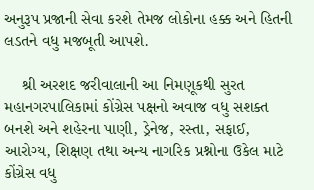અનુરૂપ પ્રજાની સેવા કરશે તેમજ લોકોના હક્ક અને હિતની લડતને વધુ મજબૂતી આપશે.

    શ્રી અરશદ જરીવાલાની આ નિમણૂકથી સુરત મહાનગરપાલિકામાં કોંગ્રેસ પક્ષનો અવાજ વધુ સશક્ત બનશે અને શહેરના પાણી, ડ્રેનેજ, રસ્તા, સફાઈ, આરોગ્ય, શિક્ષણ તથા અન્ય નાગરિક પ્રશ્નોના ઉકેલ માટે કોંગ્રેસ વધુ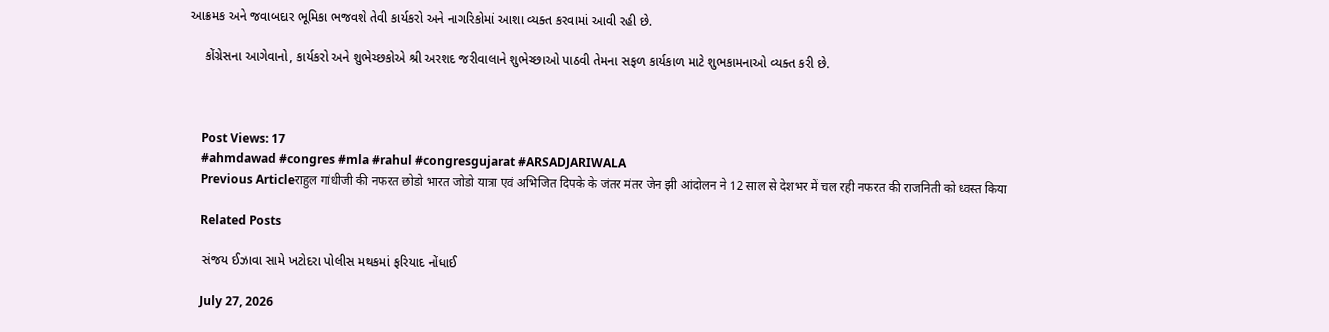આક્રમક અને જવાબદાર ભૂમિકા ભજવશે તેવી કાર્યકરો અને નાગરિકોમાં આશા વ્યક્ત કરવામાં આવી રહી છે.

    કોંગ્રેસના આગેવાનો, કાર્યકરો અને શુભેચ્છકોએ શ્રી અરશદ જરીવાલાને શુભેચ્છાઓ પાઠવી તેમના સફળ કાર્યકાળ માટે શુભકામનાઓ વ્યક્ત કરી છે.



    Post Views: 17
    #ahmdawad #congres #mla #rahul #congresgujarat #ARSADJARIWALA
    Previous Articleराहुल गांधीजी की नफरत छोडो भारत जोडो यात्रा एवं अभिजित दिपके के जंतर मंतर जेन झी आंदोलन ने 12 साल से देशभर में चल रही नफरत की राजनिती को ध्वस्त किया

    Related Posts

    સંજય ઈઝાવા સામે ખટોદરા પોલીસ મથકમાં ફરિયાદ નોંધાઈ

    July 27, 2026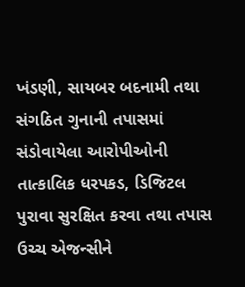ખંડણી, સાયબર બદનામી તથા સંગઠિત ગુનાની તપાસમાં સંડોવાયેલા આરોપીઓની તાત્કાલિક ધરપકડ, ડિજિટલ પુરાવા સુરક્ષિત કરવા તથા તપાસ ઉચ્ચ એજન્સીને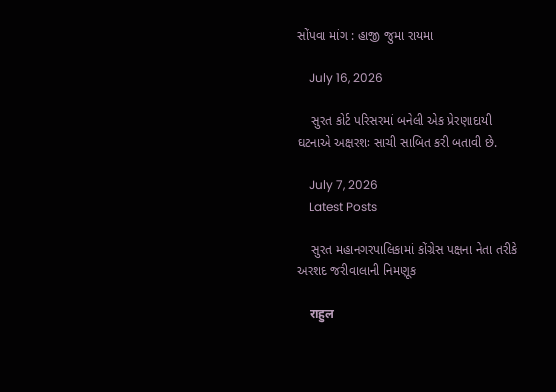સોંપવા માંગ : હાજી જુમા રાયમા

    July 16, 2026

    સુરત કોર્ટ પરિસરમાં બનેલી એક પ્રેરણાદાયી ઘટનાએ અક્ષરશઃ સાચી સાબિત કરી બતાવી છે.

    July 7, 2026
    Latest Posts

    સુરત મહાનગરપાલિકામાં કોંગ્રેસ પક્ષના નેતા તરીકે અરશદ જરીવાલાની નિમણૂક

    राहुल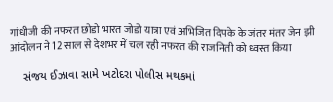गांधीजी की नफरत छोडो भारत जोडो यात्रा एवं अभिजित दिपके के जंतर मंतर जेन झी आंदोलन ने 12 साल से देशभर में चल रही नफरत की राजनिती को ध्वस्त किया

    સંજય ઈઝાવા સામે ખટોદરા પોલીસ મથકમાં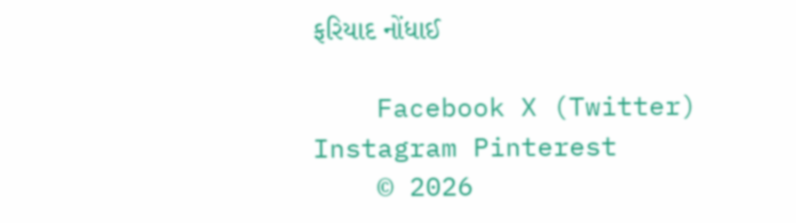ફરિયાદ નોંધાઈ

    Facebook X (Twitter) Instagram Pinterest
    © 2026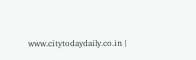www.citytodaydaily.co.in |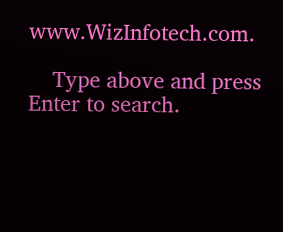www.WizInfotech.com.

    Type above and press Enter to search.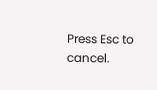Press Esc to cancel.